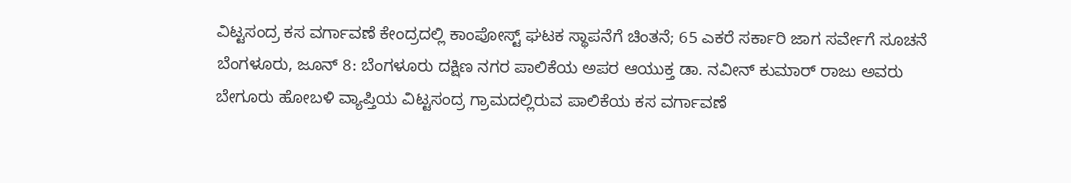ವಿಟ್ಟಸಂದ್ರ ಕಸ ವರ್ಗಾವಣೆ ಕೇಂದ್ರದಲ್ಲಿ ಕಾಂಪೋಸ್ಟ್ ಘಟಕ ಸ್ಥಾಪನೆಗೆ ಚಿಂತನೆ; 65 ಎಕರೆ ಸರ್ಕಾರಿ ಜಾಗ ಸರ್ವೇಗೆ ಸೂಚನೆ
ಬೆಂಗಳೂರು, ಜೂನ್ 8: ಬೆಂಗಳೂರು ದಕ್ಷಿಣ ನಗರ ಪಾಲಿಕೆಯ ಅಪರ ಆಯುಕ್ತ ಡಾ. ನವೀನ್ ಕುಮಾರ್ ರಾಜು ಅವರು ಬೇಗೂರು ಹೋಬಳಿ ವ್ಯಾಪ್ತಿಯ ವಿಟ್ಟಸಂದ್ರ ಗ್ರಾಮದಲ್ಲಿರುವ ಪಾಲಿಕೆಯ ಕಸ ವರ್ಗಾವಣೆ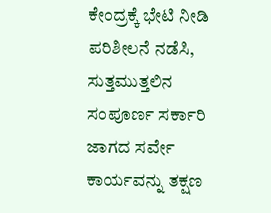ಕೇಂದ್ರಕ್ಕೆ ಭೇಟಿ ನೀಡಿ ಪರಿಶೀಲನೆ ನಡೆಸಿ, ಸುತ್ತಮುತ್ತಲಿನ ಸಂಪೂರ್ಣ ಸರ್ಕಾರಿ ಜಾಗದ ಸರ್ವೇ ಕಾರ್ಯವನ್ನು ತಕ್ಷಣ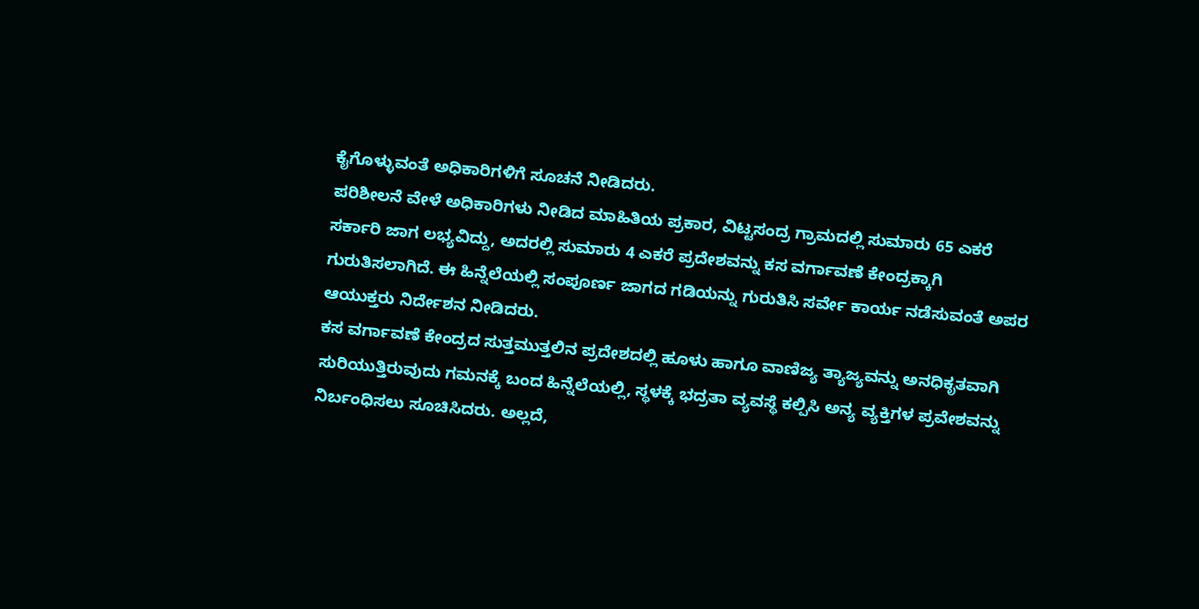ಕೈಗೊಳ್ಳುವಂತೆ ಅಧಿಕಾರಿಗಳಿಗೆ ಸೂಚನೆ ನೀಡಿದರು.
ಪರಿಶೀಲನೆ ವೇಳೆ ಅಧಿಕಾರಿಗಳು ನೀಡಿದ ಮಾಹಿತಿಯ ಪ್ರಕಾರ, ವಿಟ್ಟಸಂದ್ರ ಗ್ರಾಮದಲ್ಲಿ ಸುಮಾರು 65 ಎಕರೆ ಸರ್ಕಾರಿ ಜಾಗ ಲಭ್ಯವಿದ್ದು, ಅದರಲ್ಲಿ ಸುಮಾರು 4 ಎಕರೆ ಪ್ರದೇಶವನ್ನು ಕಸ ವರ್ಗಾವಣೆ ಕೇಂದ್ರಕ್ಕಾಗಿ ಗುರುತಿಸಲಾಗಿದೆ. ಈ ಹಿನ್ನೆಲೆಯಲ್ಲಿ ಸಂಪೂರ್ಣ ಜಾಗದ ಗಡಿಯನ್ನು ಗುರುತಿಸಿ ಸರ್ವೇ ಕಾರ್ಯ ನಡೆಸುವಂತೆ ಅಪರ ಆಯುಕ್ತರು ನಿರ್ದೇಶನ ನೀಡಿದರು.
ಕಸ ವರ್ಗಾವಣೆ ಕೇಂದ್ರದ ಸುತ್ತಮುತ್ತಲಿನ ಪ್ರದೇಶದಲ್ಲಿ ಹೂಳು ಹಾಗೂ ವಾಣಿಜ್ಯ ತ್ಯಾಜ್ಯವನ್ನು ಅನಧಿಕೃತವಾಗಿ ಸುರಿಯುತ್ತಿರುವುದು ಗಮನಕ್ಕೆ ಬಂದ ಹಿನ್ನೆಲೆಯಲ್ಲಿ, ಸ್ಥಳಕ್ಕೆ ಭದ್ರತಾ ವ್ಯವಸ್ಥೆ ಕಲ್ಪಿಸಿ ಅನ್ಯ ವ್ಯಕ್ತಿಗಳ ಪ್ರವೇಶವನ್ನು ನಿರ್ಬಂಧಿಸಲು ಸೂಚಿಸಿದರು. ಅಲ್ಲದೆ,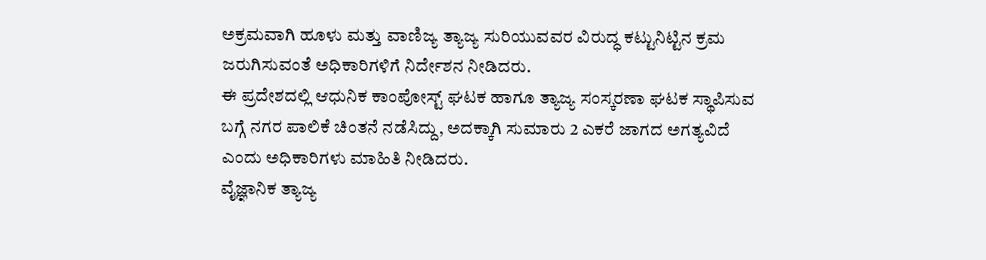ಅಕ್ರಮವಾಗಿ ಹೂಳು ಮತ್ತು ವಾಣಿಜ್ಯ ತ್ಯಾಜ್ಯ ಸುರಿಯುವವರ ವಿರುದ್ಧ ಕಟ್ಟುನಿಟ್ಟಿನ ಕ್ರಮ ಜರುಗಿಸುವಂತೆ ಅಧಿಕಾರಿಗಳಿಗೆ ನಿರ್ದೇಶನ ನೀಡಿದರು.
ಈ ಪ್ರದೇಶದಲ್ಲಿ ಆಧುನಿಕ ಕಾಂಪೋಸ್ಟ್ ಘಟಕ ಹಾಗೂ ತ್ಯಾಜ್ಯ ಸಂಸ್ಕರಣಾ ಘಟಕ ಸ್ಥಾಪಿಸುವ ಬಗ್ಗೆ ನಗರ ಪಾಲಿಕೆ ಚಿಂತನೆ ನಡೆಸಿದ್ದು, ಅದಕ್ಕಾಗಿ ಸುಮಾರು 2 ಎಕರೆ ಜಾಗದ ಅಗತ್ಯವಿದೆ ಎಂದು ಅಧಿಕಾರಿಗಳು ಮಾಹಿತಿ ನೀಡಿದರು.
ವೈಜ್ಞಾನಿಕ ತ್ಯಾಜ್ಯ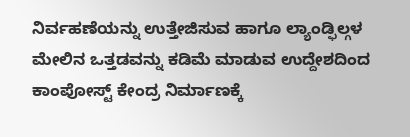ನಿರ್ವಹಣೆಯನ್ನು ಉತ್ತೇಜಿಸುವ ಹಾಗೂ ಲ್ಯಾಂಡ್ಫಿಲ್ಗಳ ಮೇಲಿನ ಒತ್ತಡವನ್ನು ಕಡಿಮೆ ಮಾಡುವ ಉದ್ದೇಶದಿಂದ ಕಾಂಪೋಸ್ಟ್ ಕೇಂದ್ರ ನಿರ್ಮಾಣಕ್ಕೆ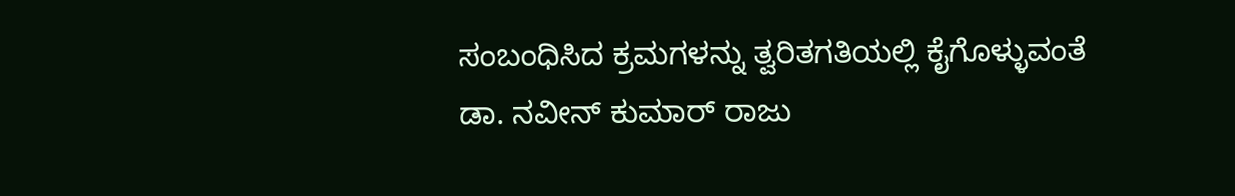ಸಂಬಂಧಿಸಿದ ಕ್ರಮಗಳನ್ನು ತ್ವರಿತಗತಿಯಲ್ಲಿ ಕೈಗೊಳ್ಳುವಂತೆ ಡಾ. ನವೀನ್ ಕುಮಾರ್ ರಾಜು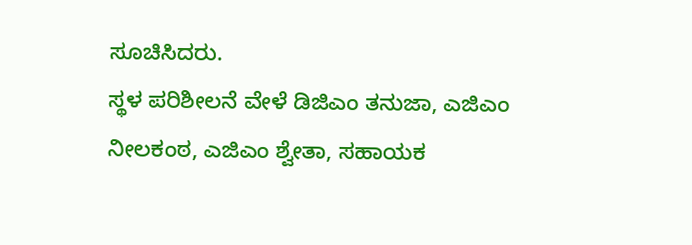ಸೂಚಿಸಿದರು.
ಸ್ಥಳ ಪರಿಶೀಲನೆ ವೇಳೆ ಡಿಜಿಎಂ ತನುಜಾ, ಎಜಿಎಂ ನೀಲಕಂಠ, ಎಜಿಎಂ ಶ್ವೇತಾ, ಸಹಾಯಕ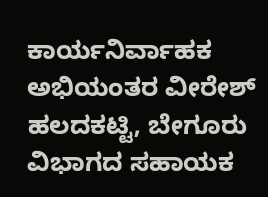ಕಾರ್ಯನಿರ್ವಾಹಕ ಅಭಿಯಂತರ ವೀರೇಶ್ ಹಲದಕಟ್ಟಿ, ಬೇಗೂರು ವಿಭಾಗದ ಸಹಾಯಕ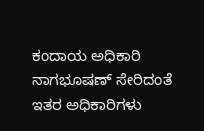ಕಂದಾಯ ಅಧಿಕಾರಿ ನಾಗಭೂಷಣ್ ಸೇರಿದಂತೆ ಇತರ ಅಧಿಕಾರಿಗಳು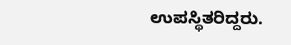ಉಪಸ್ಥಿತರಿದ್ದರು.